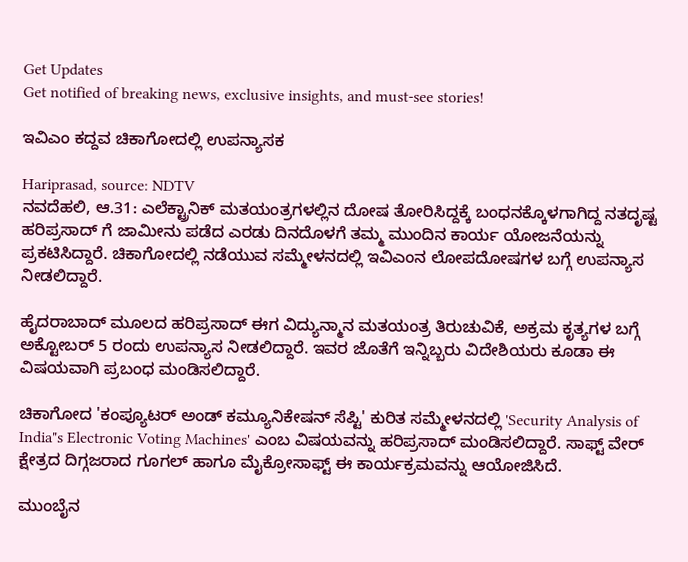Get Updates
Get notified of breaking news, exclusive insights, and must-see stories!

ಇವಿಎಂ ಕದ್ದವ ಚಿಕಾಗೋದಲ್ಲಿ ಉಪನ್ಯಾಸಕ

Hariprasad, source: NDTV
ನವದೆಹಲಿ, ಆ.31: ಎಲೆಕ್ಟ್ರಾನಿಕ್ ಮತಯಂತ್ರಗಳಲ್ಲಿನ ದೋಷ ತೋರಿಸಿದ್ದಕ್ಕೆ ಬಂಧನಕ್ಕೊಳಗಾಗಿದ್ದ ನತದೃಷ್ಟ ಹರಿಪ್ರಸಾದ್ ಗೆ ಜಾಮೀನು ಪಡೆದ ಎರಡು ದಿನದೊಳಗೆ ತಮ್ಮ ಮುಂದಿನ ಕಾರ್ಯ ಯೋಜನೆಯನ್ನು ಪ್ರಕಟಿಸಿದ್ದಾರೆ. ಚಿಕಾಗೋದಲ್ಲಿ ನಡೆಯುವ ಸಮ್ಮೇಳನದಲ್ಲಿ ಇವಿಎಂನ ಲೋಪದೋಷಗಳ ಬಗ್ಗೆ ಉಪನ್ಯಾಸ ನೀಡಲಿದ್ದಾರೆ.

ಹೈದರಾಬಾದ್ ಮೂಲದ ಹರಿಪ್ರಸಾದ್ ಈಗ ವಿದ್ಯುನ್ಮಾನ ಮತಯಂತ್ರ ತಿರುಚುವಿಕೆ, ಅಕ್ರಮ ಕೃತ್ಯಗಳ ಬಗ್ಗೆ ಅಕ್ಟೋಬರ್ 5 ರಂದು ಉಪನ್ಯಾಸ ನೀಡಲಿದ್ದಾರೆ. ಇವರ ಜೊತೆಗೆ ಇನ್ನಿಬ್ಬರು ವಿದೇಶಿಯರು ಕೂಡಾ ಈ ವಿಷಯವಾಗಿ ಪ್ರಬಂಧ ಮಂಡಿಸಲಿದ್ದಾರೆ.

ಚಿಕಾಗೋದ 'ಕಂಪ್ಯೂಟರ್ ಅಂಡ್ ಕಮ್ಯೂನಿಕೇಷನ್ ಸೆಪ್ಟಿ' ಕುರಿತ ಸಮ್ಮೇಳನದಲ್ಲಿ 'Security Analysis of India"s Electronic Voting Machines' ಎಂಬ ವಿಷಯವನ್ನು ಹರಿಪ್ರಸಾದ್ ಮಂಡಿಸಲಿದ್ದಾರೆ. ಸಾಫ್ಟ್ ವೇರ್ ಕ್ಷೇತ್ರದ ದಿಗ್ಗಜರಾದ ಗೂಗಲ್ ಹಾಗೂ ಮೈಕ್ರೋಸಾಫ್ಟ್ ಈ ಕಾರ್ಯಕ್ರಮವನ್ನು ಆಯೋಜಿಸಿದೆ.

ಮುಂಬೈನ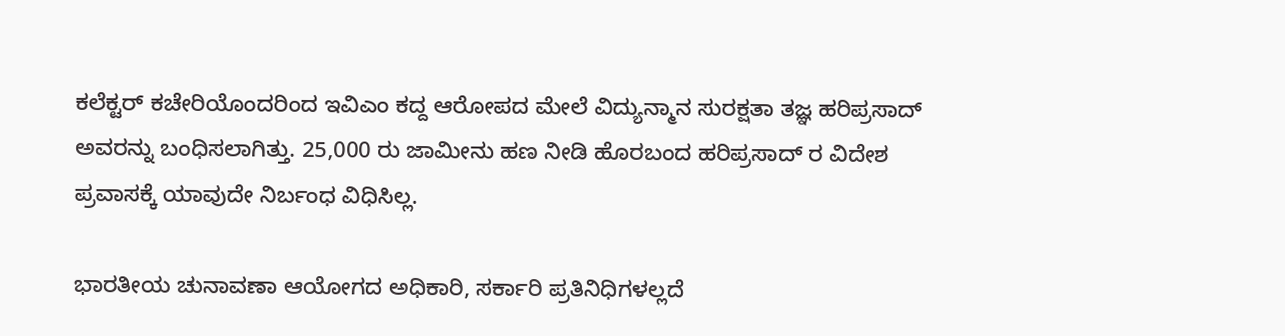ಕಲೆಕ್ಟರ್ ಕಚೇರಿಯೊಂದರಿಂದ ಇವಿಎಂ ಕದ್ದ ಆರೋಪದ ಮೇಲೆ ವಿದ್ಯುನ್ಮಾನ ಸುರಕ್ಷತಾ ತಜ್ಞ ಹರಿಪ್ರಸಾದ್ ಅವರನ್ನು ಬಂಧಿಸಲಾಗಿತ್ತು. 25,000 ರು ಜಾಮೀನು ಹಣ ನೀಡಿ ಹೊರಬಂದ ಹರಿಪ್ರಸಾದ್ ರ ವಿದೇಶ ಪ್ರವಾಸಕ್ಕೆ ಯಾವುದೇ ನಿರ್ಬಂಧ ವಿಧಿಸಿಲ್ಲ.

ಭಾರತೀಯ ಚುನಾವಣಾ ಆಯೋಗದ ಅಧಿಕಾರಿ, ಸರ್ಕಾರಿ ಪ್ರತಿನಿಧಿಗಳಲ್ಲದೆ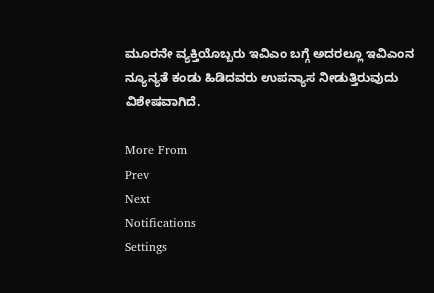ಮೂರನೇ ವ್ಯಕ್ತಿಯೊಬ್ಬರು ಇವಿಎಂ ಬಗ್ಗೆ ಅದರಲ್ಲೂ ಇವಿಎಂನ ನ್ಯೂನ್ಯತೆ ಕಂಡು ಹಿಡಿದವರು ಉಪನ್ಯಾಸ ನೀಡುತ್ತಿರುವುದು ವಿಶೇಷವಾಗಿದೆ.

More From
Prev
Next
Notifications
Settings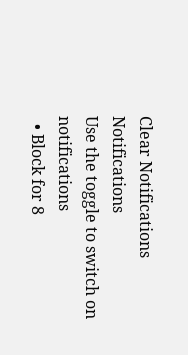Clear Notifications
Notifications
Use the toggle to switch on notifications
  • Block for 8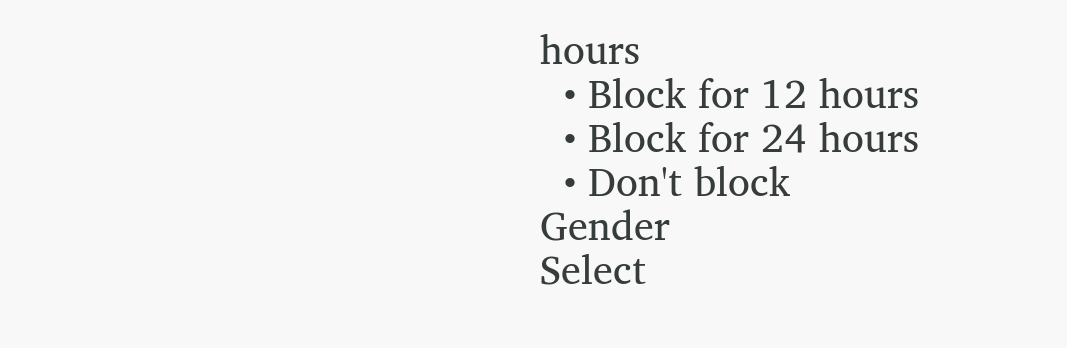hours
  • Block for 12 hours
  • Block for 24 hours
  • Don't block
Gender
Select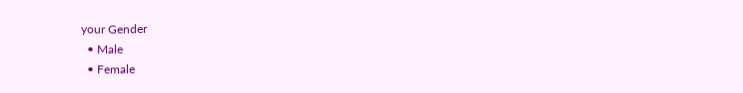your Gender
  • Male
  • Female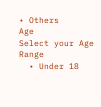• Others
Age
Select your Age Range
  • Under 18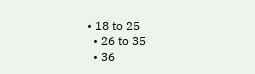• 18 to 25
  • 26 to 35
  • 36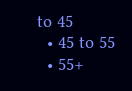to 45
  • 45 to 55
  • 55+